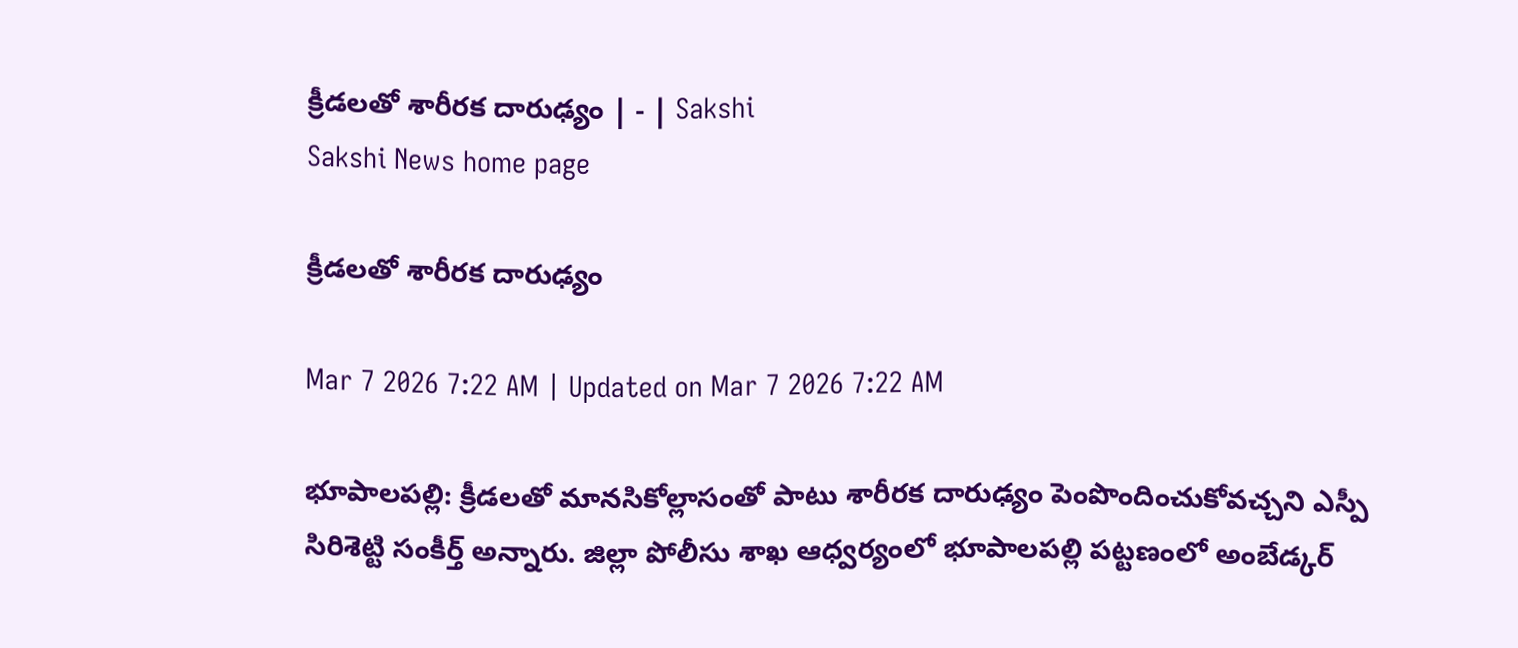క్రీడలతో శారీరక దారుఢ్యం | - | Sakshi
Sakshi News home page

క్రీడలతో శారీరక దారుఢ్యం

Mar 7 2026 7:22 AM | Updated on Mar 7 2026 7:22 AM

భూపాలపల్లి: క్రీడలతో మానసికోల్లాసంతో పాటు శారీరక దారుఢ్యం పెంపొందించుకోవచ్చని ఎస్పీ సిరిశెట్టి సంకీర్త్‌ అన్నారు. జిల్లా పోలీసు శాఖ ఆధ్వర్యంలో భూపాలపల్లి పట్టణంలో అంబేడ్కర్‌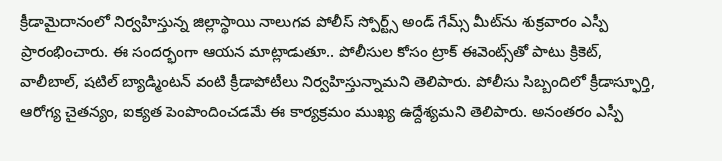క్రీడామైదానంలో నిర్వహిస్తున్న జిల్లాస్థాయి నాలుగవ పోలీస్‌ స్పోర్ట్స్‌ అండ్‌ గేమ్స్‌ మీట్‌ను శుక్రవారం ఎస్పీ ప్రారంభించారు. ఈ సందర్భంగా ఆయన మాట్లాడుతూ.. పోలీసుల కోసం ట్రాక్‌ ఈవెంట్స్‌తో పాటు క్రికెట్‌, వాలీబాల్‌, షటిల్‌ బ్యాడ్మింటన్‌ వంటి క్రీడాపోటీలు నిర్వహిస్తున్నామని తెలిపారు. పోలీసు సిబ్బందిలో క్రీడాస్ఫూర్తి, ఆరోగ్య చైతన్యం, ఐక్యత పెంపొందించడమే ఈ కార్యక్రమం ముఖ్య ఉద్దేశ్యమని తెలిపారు. అనంతరం ఎస్పీ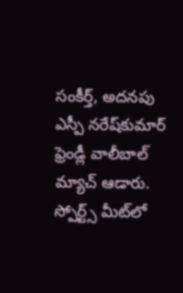సంకీర్త్‌, అదనపు ఎస్పీ నరేష్‌కుమార్‌ ఫ్రెండ్లీ వాలీబాల్‌ మ్యాచ్‌ ఆడారు. స్పోర్ట్స్‌ మీట్‌లో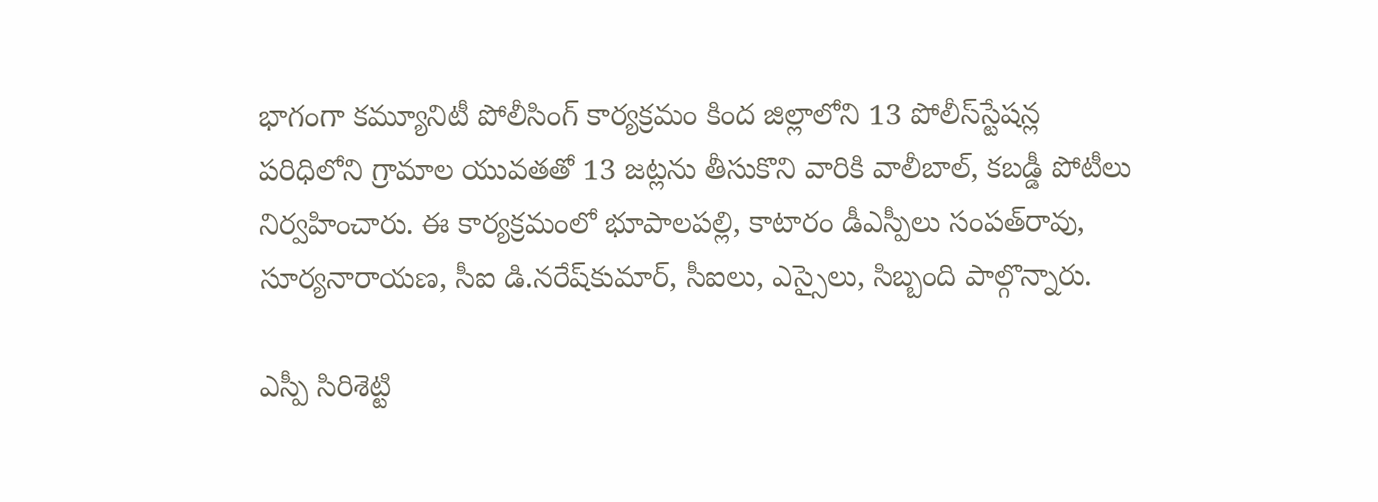భాగంగా కమ్యూనిటీ పోలీసింగ్‌ కార్యక్రమం కింద జిల్లాలోని 13 పోలీస్‌స్టేషన్ల పరిధిలోని గ్రామాల యువతతో 13 జట్లను తీసుకొని వారికి వాలీబాల్‌, కబడ్డీ పోటీలు నిర్వహించారు. ఈ కార్యక్రమంలో భూపాలపల్లి, కాటారం డీఎస్పీలు సంపత్‌రావు, సూర్యనారాయణ, సీఐ డి.నరేష్‌కుమార్‌, సీఐలు, ఎస్సైలు, సిబ్బంది పాల్గొన్నారు.

ఎస్పీ సిరిశెట్టి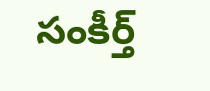సంకీర్త్‌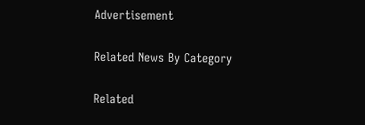Advertisement

Related News By Category

Related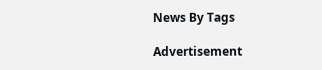News By Tags

Advertisement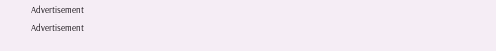Advertisement
Advertisement